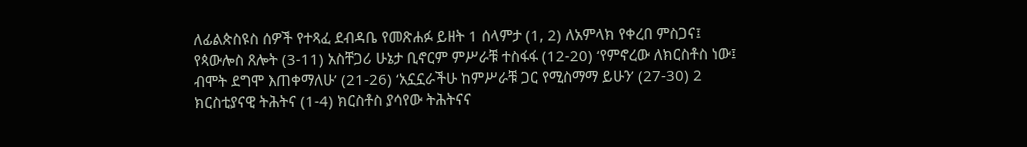ለፊልጵስዩስ ሰዎች የተጻፈ ደብዳቤ የመጽሐፉ ይዘት 1 ሰላምታ (1, 2) ለአምላክ የቀረበ ምስጋና፤ የጳውሎስ ጸሎት (3-11) አስቸጋሪ ሁኔታ ቢኖርም ምሥራቹ ተስፋፋ (12-20) ‘የምኖረው ለክርስቶስ ነው፤ ብሞት ደግሞ እጠቀማለሁ’ (21-26) ‘አኗኗራችሁ ከምሥራቹ ጋር የሚስማማ ይሁን’ (27-30) 2 ክርስቲያናዊ ትሕትና (1-4) ክርስቶስ ያሳየው ትሕትናና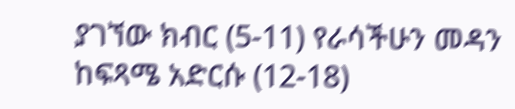ያገኘው ክብር (5-11) የራሳችሁን መዳን ከፍጻሜ አድርሱ (12-18)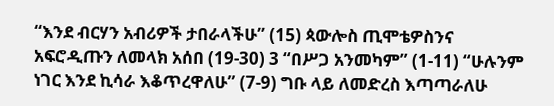“እንደ ብርሃን አብሪዎች ታበራላችሁ” (15) ጳውሎስ ጢሞቴዎስንና አፍሮዲጡን ለመላክ አሰበ (19-30) 3 “በሥጋ አንመካም” (1-11) “ሁሉንም ነገር እንደ ኪሳራ እቆጥረዋለሁ” (7-9) ግቡ ላይ ለመድረስ እጣጣራለሁ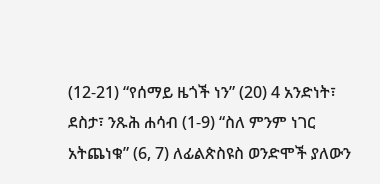(12-21) “የሰማይ ዜጎች ነን” (20) 4 አንድነት፣ ደስታ፣ ንጹሕ ሐሳብ (1-9) “ስለ ምንም ነገር አትጨነቁ” (6, 7) ለፊልጵስዩስ ወንድሞች ያለውን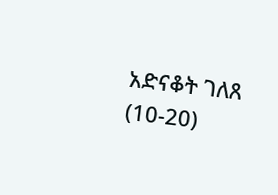አድናቆት ገለጸ (10-20)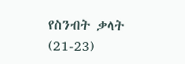የስንብት ቃላት (21-23)